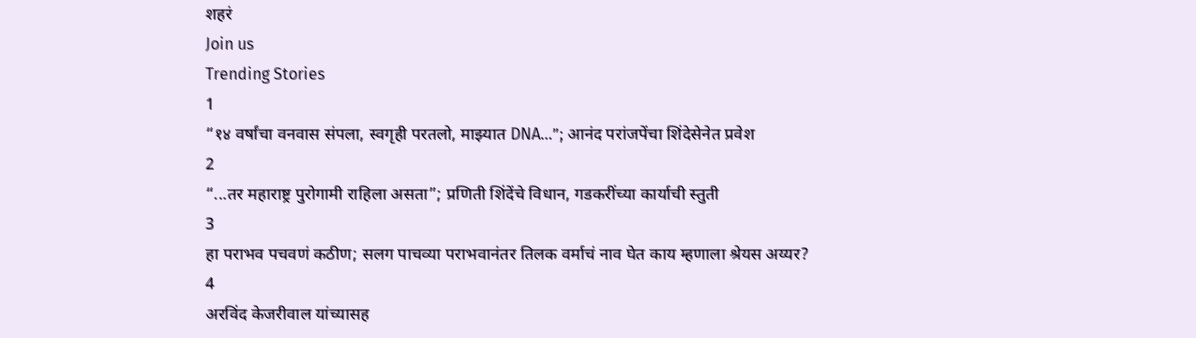शहरं
Join us
Trending Stories
1
“१४ वर्षांचा वनवास संपला, स्वगृही परतलो, माझ्यात DNA…”; आनंद परांजपेंचा शिंदेसेनेत प्रवेश
2
“...तर महाराष्ट्र पुरोगामी राहिला असता”; प्रणिती शिंदेंचे विधान, गडकरींच्या कार्याची स्तुती
3
हा पराभव पचवणं कठीण; सलग पाचव्या पराभवानंतर तिलक वर्माचं नाव घेत काय म्हणाला श्रेयस अय्यर?
4
अरविंद केजरीवाल यांच्यासह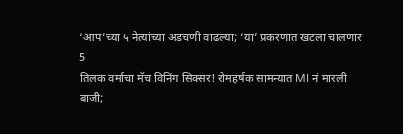‘आप’च्या ५ नेत्यांच्या अडचणी वाढल्या; ‘या’ प्रकरणात खटला चालणार
5
तिलक वर्माचा मॅच विनिंग सिक्सर! रोमहर्षक सामन्यात MI नं मारली बाजी;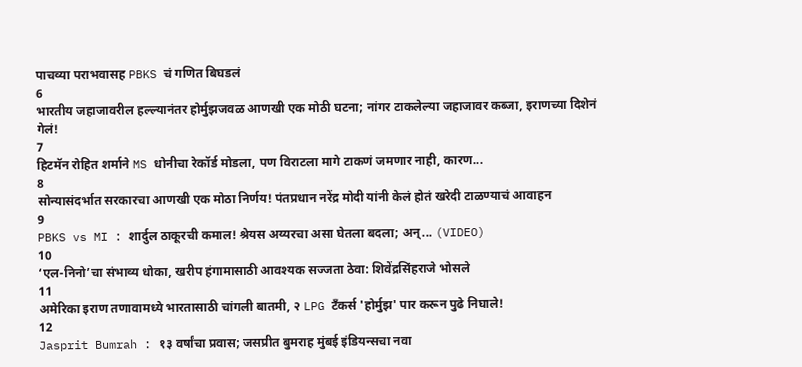पाचव्या पराभवासह PBKS चं गणित बिघडलं
6
भारतीय जहाजावरील हल्ल्यानंतर होर्मुझजवळ आणखी एक मोठी घटना; नांगर टाकलेल्या जहाजावर कब्जा, इराणच्या दिशेनं गेलं!
7
हिटमॅन रोहित शर्माने MS धोनीचा रेकॉर्ड मोडला, पण विराटला मागे टाकणं जमणार नाही, कारण...
8
सोन्यासंदर्भात सरकारचा आणखी एक मोठा निर्णय! पंतप्रधान नरेंद्र मोदी यांनी केलं होतं खरेदी टाळण्याचं आवाहन
9
PBKS vs MI : शार्दुल ठाकूरची कमाल! श्रेयस अय्यरचा असा घेतला बदला; अन्... (VIDEO)
10
‘एल-निनो’चा संभाव्य धोका, खरीप हंगामासाठी आवश्यक सज्जता ठेवा: शिवेंद्रसिंहराजे भोसले
11
अमेरिका इराण तणावामध्ये भारतासाठी चांगली बातमी, २ LPG टँकर्स 'होर्मुझ' पार करून पुढे निघाले!
12
Jasprit Bumrah : १३ वर्षांचा प्रवास; जसप्रीत बुमराह मुंबई इंडियन्सचा नवा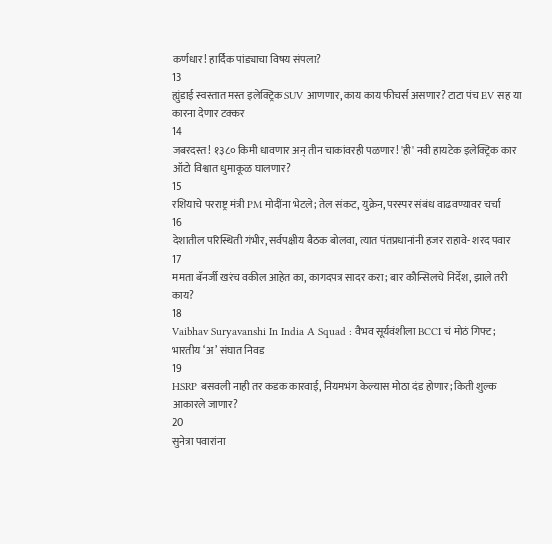कर्णधार! हार्दिक पांड्याचा विषय संपला?
13
ह्युंडाई स्वस्तात मस्त इलेक्ट्रिक SUV आणणार, काय काय फीचर्स असणार? टाटा पंच EV सह या कारना देणार टक्कर
14
जबरदस्त! १३८० किमी धावणार अन् तीन चाकांवरही पळणार! 'ही' नवी हायटेक इलेक्ट्रिक कार ऑटो विश्वात धुमाकूळ घालणार?
15
रशियाचे परराष्ट्र मंत्री PM मोदींना भेटले; तेल संकट, युक्रेन, परस्पर संबंध वाढवण्यावर चर्चा
16
देशातील परिस्थिती गंभीर, सर्वपक्षीय बैठक बोलवा, त्यात पंतप्रधानांनी हजर राहावे- शरद पवार
17
ममता बॅनर्जी खरंच वकील आहेत का, कागदपत्र सादर करा; बार कौन्सिलचे निर्देश, झाले तरी काय?
18
Vaibhav Suryavanshi In India A Squad : वैभव सूर्यवंशीला BCCI चं मोठं गिफ्ट; भारतीय ‘अ’ संघात निवड
19
HSRP बसवली नाही तर कडक कारवाई, नियमभंग केल्यास मोठा दंड होणार; किती शुल्क आकारले जाणार?
20
सुनेत्रा पवारांना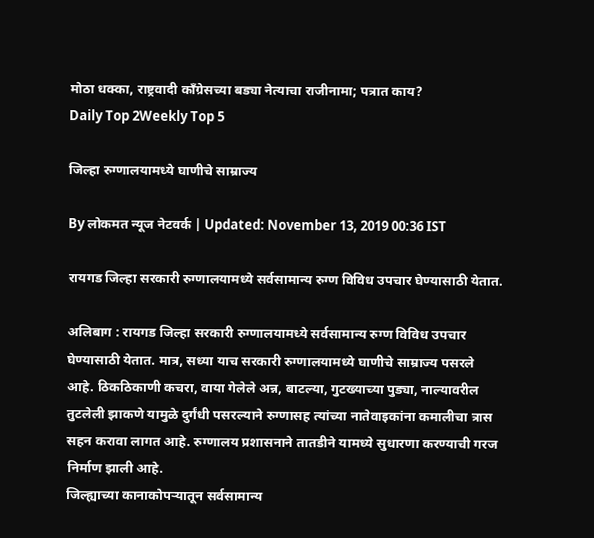मोठा धक्का, राष्ट्रवादी काँग्रेसच्या बड्या नेत्याचा राजीनामा; पत्रात काय?
Daily Top 2Weekly Top 5

जिल्हा रुग्णालयामध्ये घाणीचे साम्राज्य

By लोकमत न्यूज नेटवर्क | Updated: November 13, 2019 00:36 IST

रायगड जिल्हा सरकारी रुग्णालयामध्ये सर्वसामान्य रुग्ण विविध उपचार घेण्यासाठी येतात.

अलिबाग : रायगड जिल्हा सरकारी रुग्णालयामध्ये सर्वसामान्य रुग्ण विविध उपचार घेण्यासाठी येतात. मात्र, सध्या याच सरकारी रुग्णालयामध्ये घाणीचे साम्राज्य पसरले आहे. ठिकठिकाणी कचरा, वाया गेलेले अन्न, बाटल्या, गुटख्याच्या पुड्या, नाल्यावरील तुटलेली झाकणे यामुळे दुर्गंधी पसरल्याने रुग्णासह त्यांच्या नातेवाइकांना कमालीचा त्रास सहन करावा लागत आहे. रुग्णालय प्रशासनाने तातडीने यामध्ये सुधारणा करण्याची गरज निर्माण झाली आहे.
जिल्ह्याच्या कानाकोपऱ्यातून सर्वसामान्य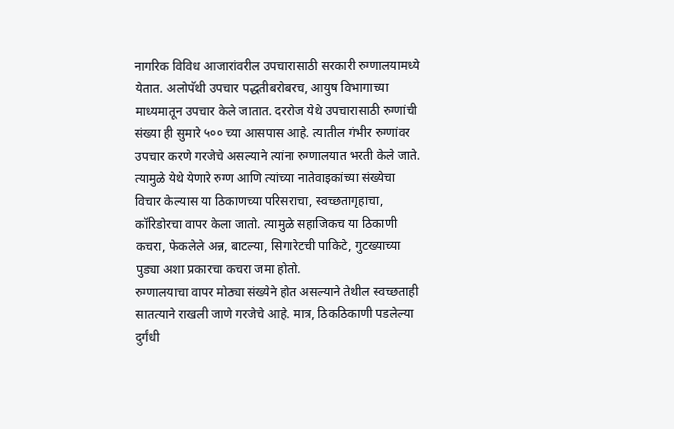नागरिक विविध आजारांवरील उपचारासाठी सरकारी रुग्णालयामध्ये येतात. अलोपॅथी उपचार पद्धतीबरोबरच, आयुष विभागाच्या माध्यमातून उपचार केले जातात. दररोज येथे उपचारासाठी रुग्णांची संख्या ही सुमारे ५०० च्या आसपास आहे. त्यातील गंभीर रुग्णांवर उपचार करणे गरजेचे असल्याने त्यांना रुग्णालयात भरती केले जाते. त्यामुळे येथे येणारे रुग्ण आणि त्यांच्या नातेवाइकांच्या संख्येचा विचार केल्यास या ठिकाणच्या परिसराचा, स्वच्छतागृहाचा, कॉरिडोरचा वापर केला जातो. त्यामुळे सहाजिकच या ठिकाणी कचरा, फेकलेले अन्न, बाटल्या, सिगारेटची पाकिटे, गुटख्याच्या पुड्या अशा प्रकारचा कचरा जमा होतो.
रुग्णालयाचा वापर मोठ्या संख्येने होत असल्याने तेथील स्वच्छताही सातत्याने राखली जाणे गरजेचे आहे. मात्र, ठिकठिकाणी पडलेल्या दुर्गंधी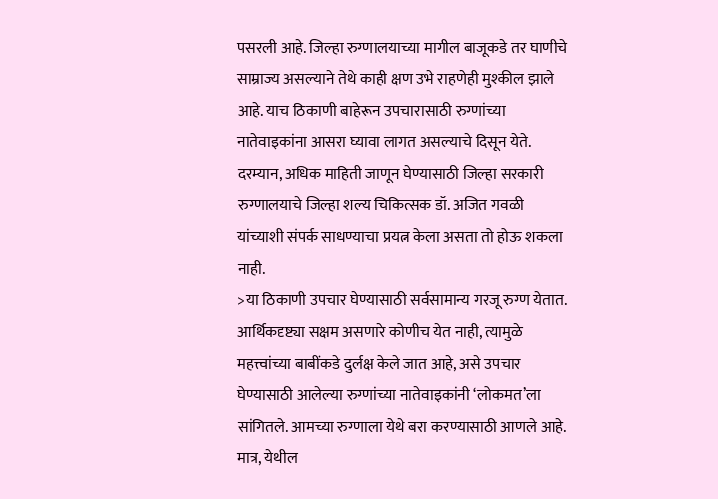पसरली आहे. जिल्हा रुग्णालयाच्या मागील बाजूकडे तर घाणीचे साम्राज्य असल्याने तेथे काही क्षण उभे राहणेही मुश्कील झाले आहे. याच ठिकाणी बाहेरून उपचारासाठी रुग्णांच्या नातेवाइकांना आसरा घ्यावा लागत असल्याचे दिसून येते. दरम्यान, अधिक माहिती जाणून घेण्यासाठी जिल्हा सरकारी रुग्णालयाचे जिल्हा शल्य चिकित्सक डॉ. अजित गवळी यांच्याशी संपर्क साधण्याचा प्रयत्न केला असता तो होऊ शकला नाही.
>या ठिकाणी उपचार घेण्यासाठी सर्वसामान्य गरजू रुग्ण येतात. आर्थिकदृष्ट्या सक्षम असणारे कोणीच येत नाही, त्यामुळे महत्त्वांच्या बाबींकडे दुर्लक्ष केले जात आहे, असे उपचार घेण्यासाठी आलेल्या रुग्णांच्या नातेवाइकांनी ‘लोकमत’ला सांगितले. आमच्या रुग्णाला येथे बरा करण्यासाठी आणले आहे. मात्र, येथील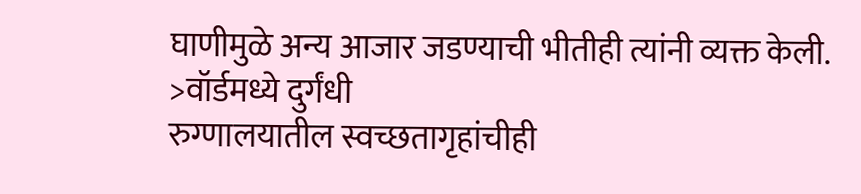घाणीमुळे अन्य आजार जडण्याची भीतीही त्यांनी व्यक्त केली.
>वॉर्डमध्ये दुर्गंधी
रुग्णालयातील स्वच्छतागृहांचीही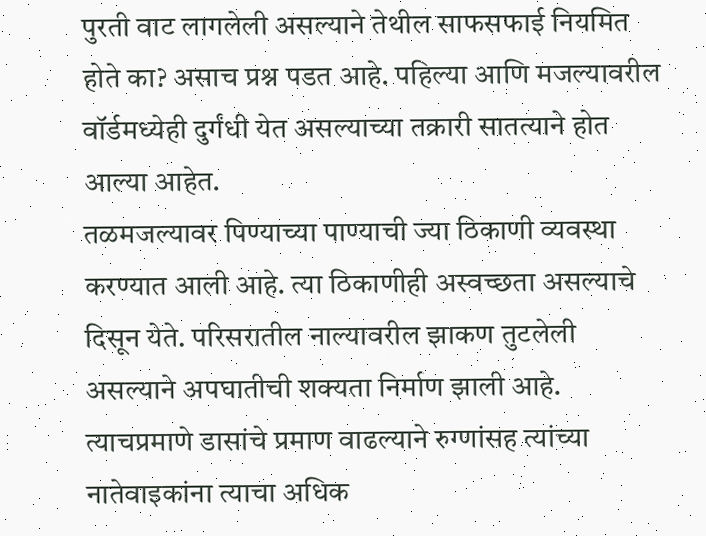पुरती वाट लागलेली असल्याने तेथील साफसफाई नियमित होते का? असाच प्रश्न पडत आहे. पहिल्या आणि मजल्यावरील वॉर्डमध्येही दुर्गंधी येत असल्याच्या तक्रारी सातत्याने होत आल्या आहेत.
तळमजल्यावर पिण्याच्या पाण्याची ज्या ठिकाणी व्यवस्था करण्यात आली आहे. त्या ठिकाणीही अस्वच्छता असल्याचे दिसून येते. परिसरातील नाल्यावरील झाकण तुटलेली असल्याने अपघातीची शक्यता निर्माण झाली आहे. त्याचप्रमाणे डासांचे प्रमाण वाढल्याने रुग्णांसह त्यांच्या नातेवाइकांना त्याचा अधिक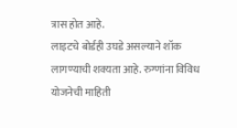त्रास होत आहे.
लाइटचे बोर्डही उघडे असल्याने शॉक लागण्याची शक्यता आहे. रुग्णांना विविध योजनेची माहिती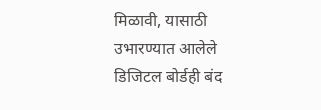मिळावी, यासाठी उभारण्यात आलेले डिजिटल बोर्डही बंद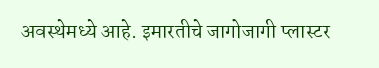अवस्थेमध्ये आहे. इमारतीचे जागोजागी प्लास्टर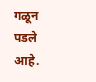गळून पडले आहे.